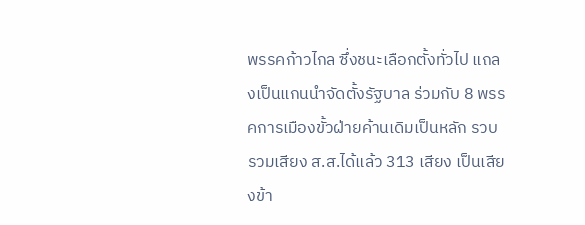พรรคก้าวไกล ซึ่งชนะเลือกตั้งทั่วไป แถลงเป็นแกนนำจัดตั้งรัฐบาล ร่วมกับ 8 พรรคการเมืองขั้วฝ่ายค้านเดิมเป็นหลัก รวบรวมเสียง ส.ส.ได้แล้ว 313 เสียง เป็นเสียงข้า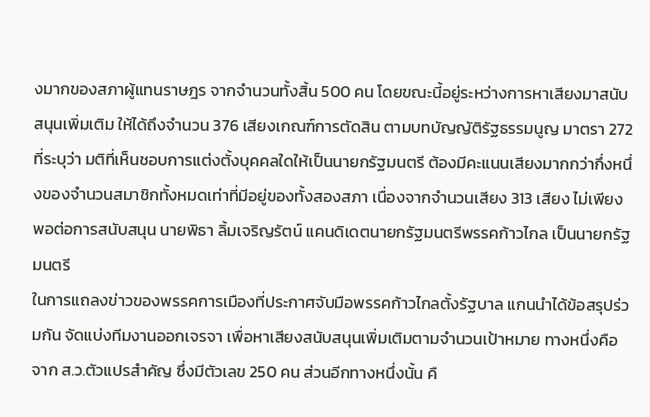งมากของสภาผู้แทนราษฎร จากจำนวนทั้งสิ้น 500 คน โดยขณะนี้อยู่ระหว่างการหาเสียงมาสนับสนุนเพิ่มเติม ให้ได้ถึงจำนวน 376 เสียงเกณฑ์การตัดสิน ตามบทบัญญัติรัฐธรรมนูญ มาตรา 272 ที่ระบุว่า มติที่เห็นชอบการแต่งตั้งบุคคลใดให้เป็นนายกรัฐมนตรี ต้องมีคะแนนเสียงมากกว่ากึ่งหนึ่งของจํานวนสมาชิกทั้งหมดเท่าที่มีอยู่ของทั้งสองสภา เนื่องจากจำนวนเสียง 313 เสียง ไม่เพียงพอต่อการสนับสนุน นายพิธา ลิ้มเจริญรัตน์ แคนดิเดตนายกรัฐมนตรีพรรคก้าวไกล เป็นนายกรัฐมนตรี
ในการแถลงข่าวของพรรคการเมืองที่ประกาศจับมือพรรคก้าวไกลตั้งรัฐบาล แกนนำได้ข้อสรุปร่วมกัน จัดแบ่งทีมงานออกเจรจา เพื่อหาเสียงสนับสนุนเพิ่มเติมตามจำนวนเป้าหมาย ทางหนึ่งคือ จาก ส.ว.ตัวแปรสำคัญ ซึ่งมีตัวเลข 250 คน ส่วนอีกทางหนึ่งนั้น คื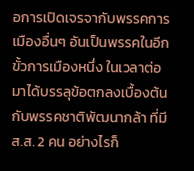อการเปิดเจรจากับพรรคการเมืองอื่นๆ อันเป็นพรรคในอีกขั้วการเมืองหนึ่ง ในเวลาต่อมาได้บรรลุข้อตกลงเบื้องต้นกับพรรคชาติพัฒนากล้า ที่มี ส.ส. 2 คน อย่างไรก็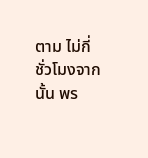ตาม ไม่กี่ชั่วโมงจากนั้น พร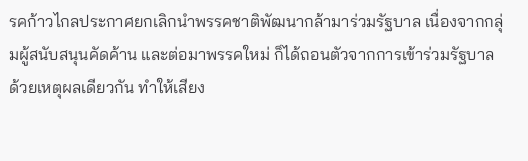รคก้าวไกลประกาศยกเลิกนำพรรคชาติพัฒนากล้ามาร่วมรัฐบาล เนื่องจากกลุ่มผู้สนับสนุนคัดค้าน และต่อมาพรรคใหม่ ก็ได้ถอนตัวจากการเข้าร่วมรัฐบาล ด้วยเหตุผลเดียวกัน ทำให้เสียง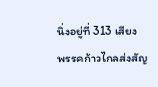นิ่งอยู่ที่ 313 เสียง
พรรคก้าวไกลส่งสัญ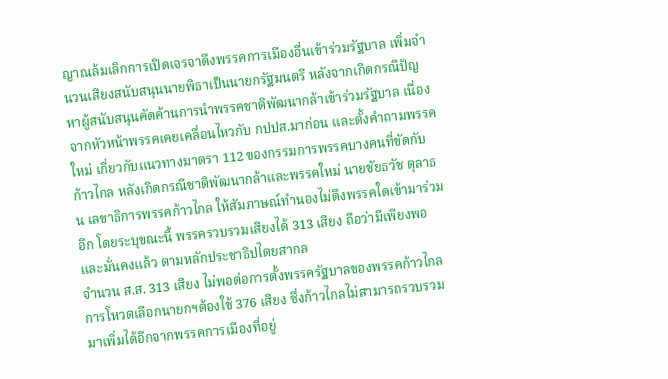ญาณล้มเลิกการเปิดเจรจาดึงพรรคการเมืองอื่นเข้าร่วมรัฐบาล เพิ่มจำนวนเสียงสนับสนุนนายพิธาเป็นนายกรัฐมนตรี หลังจากเกิดกรณีปัญหาผู้สนับสนุนคัดค้านการนำพรรคชาติพัฒนากล้าเข้าร่วมรัฐบาล เนื่องจากหัวหน้าพรรคเคยเคลื่อนไหวกับ กปปส.มาก่อน และตั้งคำถามพรรคใหม่ เกี่ยวกับแนวทางมาตรา 112 ของกรรมการพรรคบางคนที่ขัดกับก้าวไกล หลังเกิดกรณีชาติพัฒนากล้าและพรรคใหม่ นายชัยธวัช ตุลาธน เลขาธิการพรรคก้าวไกล ให้สัมภาษณ์ทำนองไม่ดึงพรรคใดเข้ามาร่วมอีก โดยระบุขณะนี้ พรรครวบรวมเสียงได้ 313 เสียง ถือว่ามีเพียงพอ และมั่นคงแล้ว ตามหลักประชาธิปไตยสากล
จำนวน ส.ส. 313 เสียง ไม่พอต่อการตั้งพรรครัฐบาลของพรรคก้าวไกล การโหวตเลือกนายกฯต้องใช้ 376 เสียง ซึ่งก้าวไกลไม่สามารถรวบรวมมาเพิ่มได้อีกจากพรรคการเมืองที่อยู่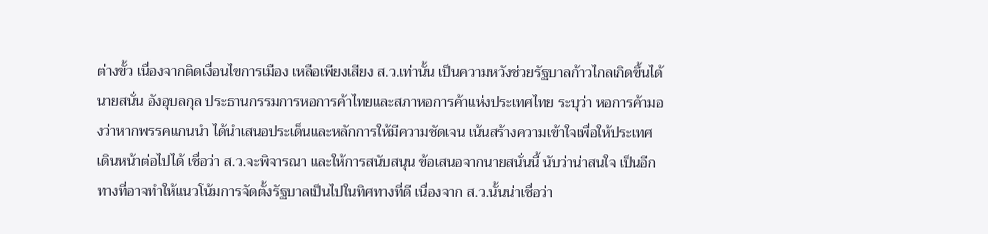ต่างขั้ว เนื่องจากติดเงื่อนไขการเมือง เหลือเพียงเสียง ส.ว.เท่านั้น เป็นความหวังช่วยรัฐบาลก้าวไกลเกิดขึ้นได้ นายสนั่น อังอุบลกุล ประธานกรรมการหอการค้าไทยและสภาหอการค้าแห่งประเทศไทย ระบุว่า หอการค้ามองว่าหากพรรคแกนนำ ได้นำเสนอประเด็นและหลักการให้มีความชัดเจน เน้นสร้างความเข้าใจเพื่อให้ประเทศเดินหน้าต่อไปได้ เชื่อว่า ส.ว.จะพิจารณา และให้การสนับสนุน ข้อเสนอจากนายสนั่นนี้ นับว่าน่าสนใจ เป็นอีกทางที่อาจทำให้แนวโน้มการจัดตั้งรัฐบาลเป็นไปในทิศทางที่ดี เนื่องจาก ส.ว.นั้นน่าเชื่อว่า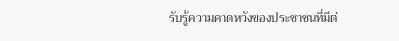รับรู้ความคาดหวังของประชาชนที่มีต่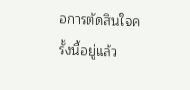อการตัดสินใจครั้งนี้อยู่แล้ว